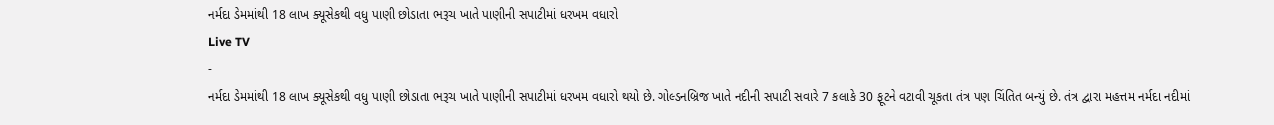નર્મદા ડેમમાંથી 18 લાખ ક્યૂસેકથી વધુ પાણી છોડાતા ભરૂચ ખાતે પાણીની સપાટીમાં ધરખમ વધારો
Live TV
-
નર્મદા ડેમમાંથી 18 લાખ ક્યૂસેકથી વધુ પાણી છોડાતા ભરૂચ ખાતે પાણીની સપાટીમાં ધરખમ વધારો થયો છે. ગોલ્ડનબ્રિજ ખાતે નદીની સપાટી સવારે 7 કલાકે 30 ફૂટને વટાવી ચૂકતા તંત્ર પણ ચિંતિત બન્યું છે. તંત્ર દ્વારા મહત્તમ નર્મદા નદીમાં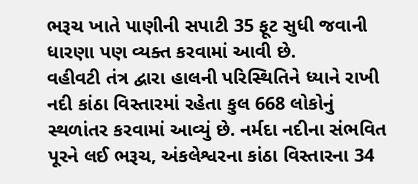ભરૂચ ખાતે પાણીની સપાટી 35 ફૂટ સુધી જવાની ધારણા પણ વ્યક્ત કરવામાં આવી છે.
વહીવટી તંત્ર દ્વારા હાલની પરિસ્થિતિને ધ્યાને રાખી નદી કાંઠા વિસ્તારમાં રહેતા કુલ 668 લોકોનું સ્થળાંતર કરવામાં આવ્યું છે. નર્મદા નદીના સંભવિત પૂરને લઈ ભરૂચ, અંકલેશ્વરના કાંઠા વિસ્તારના 34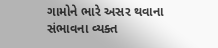ગામોને ભારે અસર થવાના સંભાવના વ્યક્ત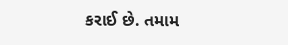કરાઈ છે. તમામ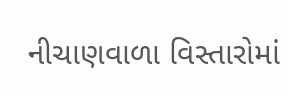નીચાણવાળા વિસ્તારોમાં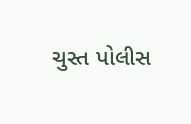ચુસ્ત પોલીસ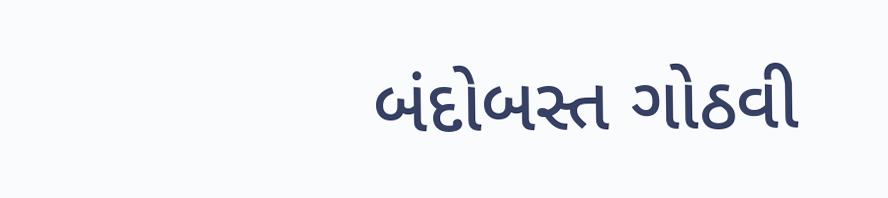બંદોબસ્ત ગોઠવી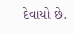દેવાયો છે.